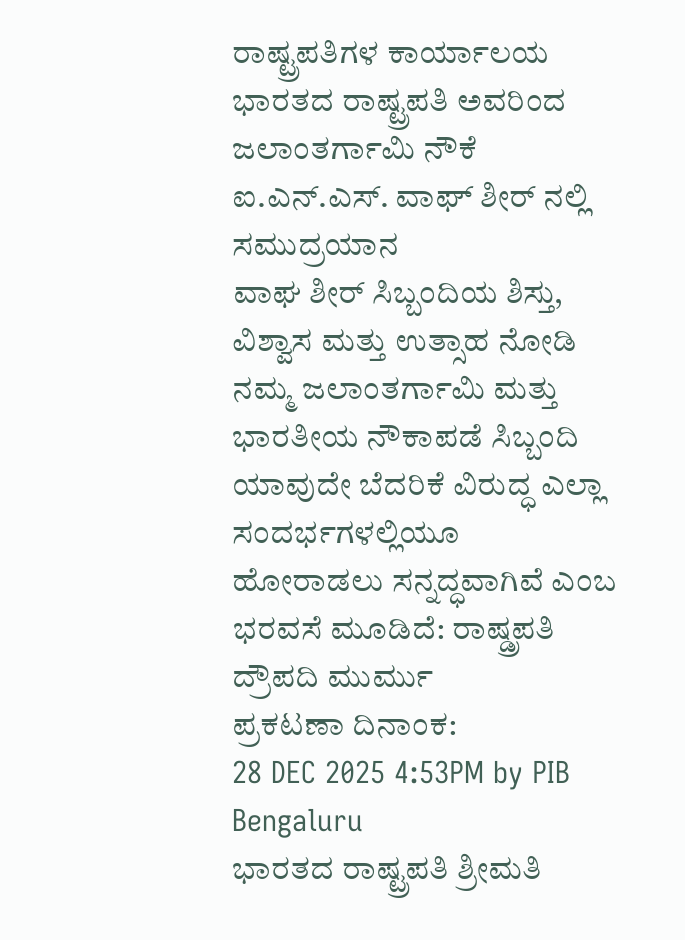ರಾಷ್ಟ್ರಪತಿಗಳ ಕಾರ್ಯಾಲಯ
ಭಾರತದ ರಾಷ್ಟ್ರಪತಿ ಅವರಿಂದ ಜಲಾಂತರ್ಗಾಮಿ ನೌಕೆ ಐ.ಎನ್.ಎಸ್. ವಾಘ್ ಶೀರ್ ನಲ್ಲಿ ಸಮುದ್ರಯಾನ
ವಾಘ ಶೀರ್ ಸಿಬ್ಬಂದಿಯ ಶಿಸ್ತು, ವಿಶ್ವಾಸ ಮತ್ತು ಉತ್ಸಾಹ ನೋಡಿ ನಮ್ಮ ಜಲಾಂತರ್ಗಾಮಿ ಮತ್ತು ಭಾರತೀಯ ನೌಕಾಪಡೆ ಸಿಬ್ಬಂದಿ ಯಾವುದೇ ಬೆದರಿಕೆ ವಿರುದ್ಧ ಎಲ್ಲಾ ಸಂದರ್ಭಗಳಲ್ಲಿಯೂ ಹೋರಾಡಲು ಸನ್ನದ್ಧವಾಗಿವೆ ಎಂಬ ಭರವಸೆ ಮೂಡಿದೆ: ರಾಷ್ಡ್ರಪತಿ ದ್ರೌಪದಿ ಮುರ್ಮು
ಪ್ರಕಟಣಾ ದಿನಾಂಕ:
28 DEC 2025 4:53PM by PIB Bengaluru
ಭಾರತದ ರಾಷ್ಟ್ರಪತಿ ಶ್ರೀಮತಿ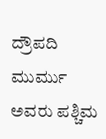ದ್ರೌಪದಿ ಮುರ್ಮು ಅವರು ಪಶ್ಚಿಮ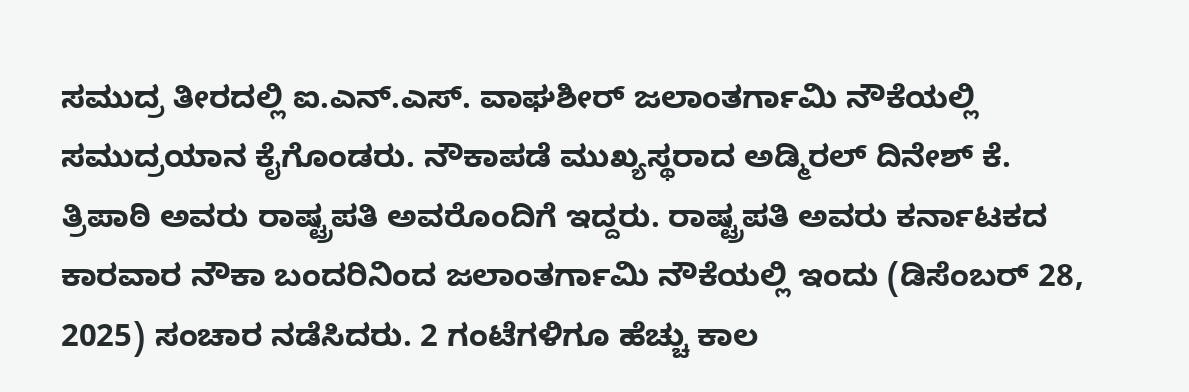ಸಮುದ್ರ ತೀರದಲ್ಲಿ ಐ.ಎನ್.ಎಸ್. ವಾಘಶೀರ್ ಜಲಾಂತರ್ಗಾಮಿ ನೌಕೆಯಲ್ಲಿ ಸಮುದ್ರಯಾನ ಕೈಗೊಂಡರು. ನೌಕಾಪಡೆ ಮುಖ್ಯಸ್ಥರಾದ ಅಡ್ಮಿರಲ್ ದಿನೇಶ್ ಕೆ. ತ್ರಿಪಾಠಿ ಅವರು ರಾಷ್ಟ್ರಪತಿ ಅವರೊಂದಿಗೆ ಇದ್ದರು. ರಾಷ್ಟ್ರಪತಿ ಅವರು ಕರ್ನಾಟಕದ ಕಾರವಾರ ನೌಕಾ ಬಂದರಿನಿಂದ ಜಲಾಂತರ್ಗಾಮಿ ನೌಕೆಯಲ್ಲಿ ಇಂದು (ಡಿಸೆಂಬರ್ 28, 2025) ಸಂಚಾರ ನಡೆಸಿದರು. 2 ಗಂಟೆಗಳಿಗೂ ಹೆಚ್ಚು ಕಾಲ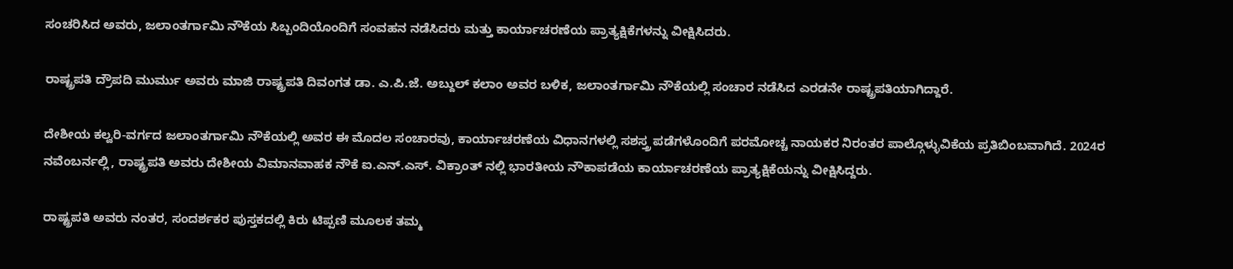ಸಂಚರಿಸಿದ ಅವರು, ಜಲಾಂತರ್ಗಾಮಿ ನೌಕೆಯ ಸಿಬ್ಬಂದಿಯೊಂದಿಗೆ ಸಂವಹನ ನಡೆಸಿದರು ಮತ್ತು ಕಾರ್ಯಾಚರಣೆಯ ಪ್ರಾತ್ಯಕ್ಷಿಕೆಗಳನ್ನು ವೀಕ್ಷಿಸಿದರು.

ರಾಷ್ಟ್ರಪತಿ ದ್ರೌಪದಿ ಮುರ್ಮು ಅವರು ಮಾಜಿ ರಾಷ್ಟ್ರಪತಿ ದಿವಂಗತ ಡಾ. ಎ.ಪಿ.ಜೆ. ಅಬ್ದುಲ್ ಕಲಾಂ ಅವರ ಬಳಿಕ, ಜಲಾಂತರ್ಗಾಮಿ ನೌಕೆಯಲ್ಲಿ ಸಂಚಾರ ನಡೆಸಿದ ಎರಡನೇ ರಾಷ್ಟ್ರಪತಿಯಾಗಿದ್ದಾರೆ.

ದೇಶೀಯ ಕಲ್ವರಿ-ವರ್ಗದ ಜಲಾಂತರ್ಗಾಮಿ ನೌಕೆಯಲ್ಲಿ ಅವರ ಈ ಮೊದಲ ಸಂಚಾರವು, ಕಾರ್ಯಾಚರಣೆಯ ವಿಧಾನಗಳಲ್ಲಿ ಸಶಸ್ತ್ರ ಪಡೆಗಳೊಂದಿಗೆ ಪರಮೋಚ್ಚ ನಾಯಕರ ನಿರಂತರ ಪಾಲ್ಗೊಳ್ಳುವಿಕೆಯ ಪ್ರತಿಬಿಂಬವಾಗಿದೆ. 2024ರ ನವೆಂಬರ್ನಲ್ಲಿ, ರಾಷ್ಟ್ರಪತಿ ಅವರು ದೇಶೀಯ ವಿಮಾನವಾಹಕ ನೌಕೆ ಐ.ಎನ್.ಎಸ್. ವಿಕ್ರಾಂತ್ ನಲ್ಲಿ ಭಾರತೀಯ ನೌಕಾಪಡೆಯ ಕಾರ್ಯಾಚರಣೆಯ ಪ್ರಾತ್ಯಕ್ಷಿಕೆಯನ್ನು ವೀಕ್ಷಿಸಿದ್ದರು.

ರಾಷ್ಟ್ರಪತಿ ಅವರು ನಂತರ, ಸಂದರ್ಶಕರ ಪುಸ್ತಕದಲ್ಲಿ ಕಿರು ಟಿಪ್ಪಣಿ ಮೂಲಕ ತಮ್ಮ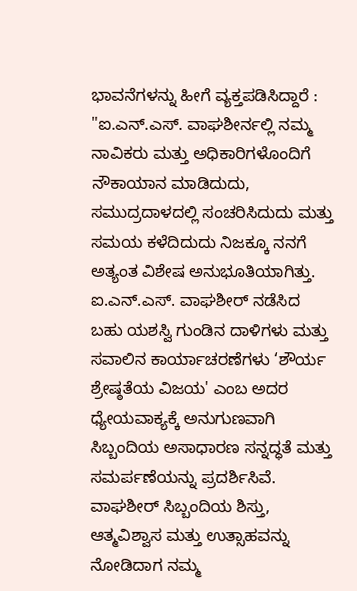ಭಾವನೆಗಳನ್ನು ಹೀಗೆ ವ್ಯಕ್ತಪಡಿಸಿದ್ದಾರೆ : "ಐ.ಎನ್.ಎಸ್. ವಾಘಶೀರ್ನಲ್ಲಿ ನಮ್ಮ ನಾವಿಕರು ಮತ್ತು ಅಧಿಕಾರಿಗಳೊಂದಿಗೆ ನೌಕಾಯಾನ ಮಾಡಿದುದು, ಸಮುದ್ರದಾಳದಲ್ಲಿ ಸಂಚರಿಸಿದುದು ಮತ್ತು ಸಮಯ ಕಳೆದಿದುದು ನಿಜಕ್ಕೂ ನನಗೆ ಅತ್ಯಂತ ವಿಶೇಷ ಅನುಭೂತಿಯಾಗಿತ್ತು. ಐ.ಎನ್.ಎಸ್. ವಾಘಶೀರ್ ನಡೆಸಿದ ಬಹು ಯಶಸ್ವಿ ಗುಂಡಿನ ದಾಳಿಗಳು ಮತ್ತು ಸವಾಲಿನ ಕಾರ್ಯಾಚರಣೆಗಳು ‘ಶೌರ್ಯ ಶ್ರೇಷ್ಠತೆಯ ವಿಜಯ' ಎಂಬ ಅದರ ಧ್ಯೇಯವಾಕ್ಯಕ್ಕೆ ಅನುಗುಣವಾಗಿ ಸಿಬ್ಬಂದಿಯ ಅಸಾಧಾರಣ ಸನ್ನದ್ಧತೆ ಮತ್ತು ಸಮರ್ಪಣೆಯನ್ನು ಪ್ರದರ್ಶಿಸಿವೆ. ವಾಘಶೀರ್ ಸಿಬ್ಬಂದಿಯ ಶಿಸ್ತು, ಆತ್ಮವಿಶ್ವಾಸ ಮತ್ತು ಉತ್ಸಾಹವನ್ನು ನೋಡಿದಾಗ ನಮ್ಮ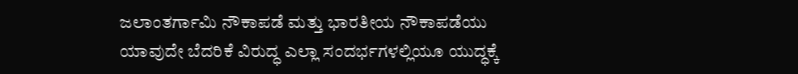ಜಲಾಂತರ್ಗಾಮಿ ನೌಕಾಪಡೆ ಮತ್ತು ಭಾರತೀಯ ನೌಕಾಪಡೆಯು ಯಾವುದೇ ಬೆದರಿಕೆ ವಿರುದ್ಧ ಎಲ್ಲಾ ಸಂದರ್ಭಗಳಲ್ಲಿಯೂ ಯುದ್ಧಕ್ಕೆ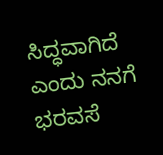ಸಿದ್ಧವಾಗಿದೆ ಎಂದು ನನಗೆ ಭರವಸೆ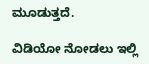ಮೂಡುತ್ತದೆ.

ವಿಡಿಯೋ ನೋಡಲು ಇಲ್ಲಿ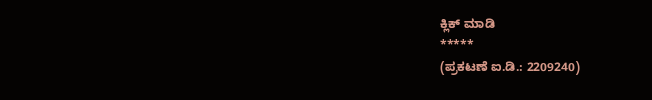ಕ್ಲಿಕ್ ಮಾಡಿ
*****
(ಪ್ರಕಟಣೆ ಐ.ಡಿ.: 2209240)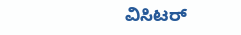ವಿಸಿಟರ್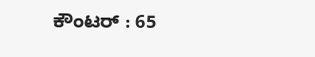ಕೌಂಟರ್ : 65